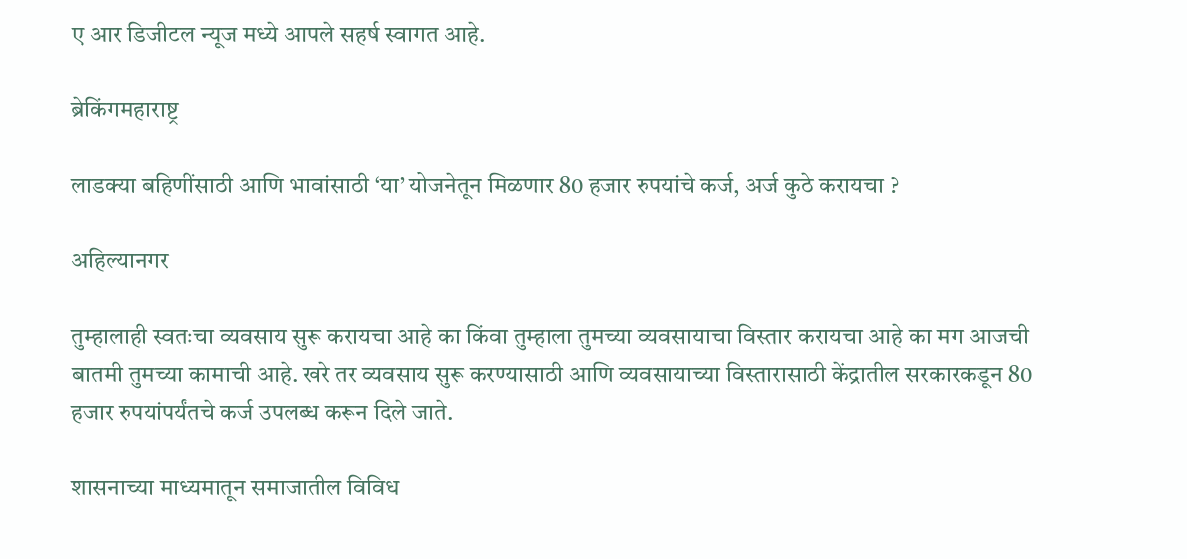ए आर डिजीटल न्यूज मध्ये आपले सहर्ष स्वागत आहे.

ब्रेकिंगमहाराष्ट्र

लाडक्या बहिणींसाठी आणि भावांसाठी ‘या’ योजनेतून मिळणार 80 हजार रुपयांचे कर्ज, अर्ज कुठे करायचा ?

अहिल्यानगर

तुम्हालाही स्वतःचा व्यवसाय सुरू करायचा आहे का किंवा तुम्हाला तुमच्या व्यवसायाचा विस्तार करायचा आहे का मग आजची बातमी तुमच्या कामाची आहे. खरे तर व्यवसाय सुरू करण्यासाठी आणि व्यवसायाच्या विस्तारासाठी केंद्रातील सरकारकडून 80 हजार रुपयांपर्यंतचे कर्ज उपलब्ध करून दिले जाते.

शासनाच्या माध्यमातून समाजातील विविध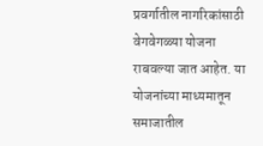प्रवर्गातील नागरिकांसाठी वेगवेगळ्या योजना राबवल्या जात आहेत. या योजनांच्या माध्यमातून समाजातील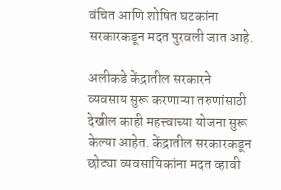वंचित आणि शोषित घटकांना सरकारकडून मदत पुरवली जात आहे.

अलीकडे केंद्रातील सरकारने व्यवसाय सुरू करणाऱ्या तरुणांसाठी देखील काही महत्त्वाच्या योजना सुरू केल्या आहेत. केंद्रातील सरकारकडून छोट्या व्यवसायिकांना मदत व्हावी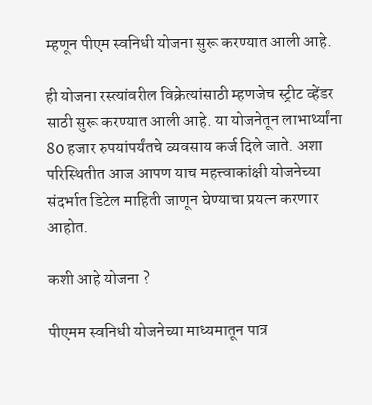म्हणून पीएम स्वनिधी योजना सुरू करण्यात आली आहे.

ही योजना रस्त्यांवरील विक्रेत्यांसाठी म्हणजेच स्ट्रीट व्हेंडर साठी सुरू करण्यात आली आहे. या योजनेतून लाभार्थ्यांना 80 हजार रुपयांपर्यंतचे व्यवसाय कर्ज दिले जाते. अशा परिस्थितीत आज आपण याच महत्त्वाकांक्षी योजनेच्या संदर्भात डिटेल माहिती जाणून घेण्याचा प्रयत्न करणार आहोत.

कशी आहे योजना ?

पीएमम स्वनिधी योजनेच्या माध्यमातून पात्र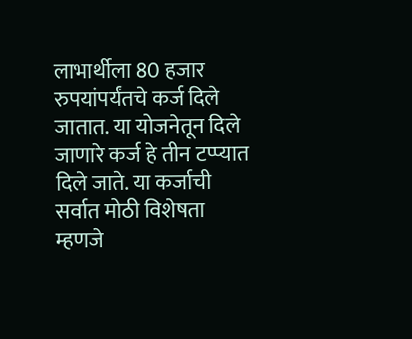लाभार्थीला 80 हजार रुपयांपर्यंतचे कर्ज दिले जातात. या योजनेतून दिले जाणारे कर्ज हे तीन टप्प्यात दिले जाते. या कर्जाची सर्वात मोठी विशेषता म्हणजे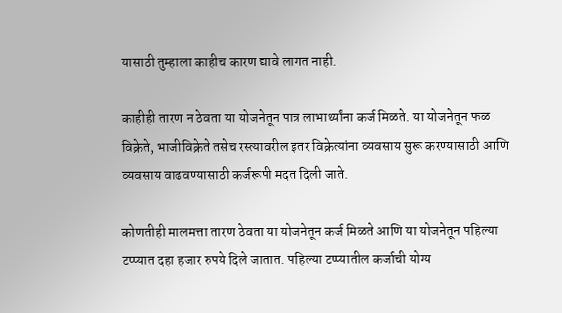यासाठी तुम्हाला काहीच कारण द्यावे लागत नाही.

काहीही तारण न ठेवता या योजनेतून पात्र लाभार्थ्यांना कर्ज मिळते. या योजनेतून फळ विक्रेते, भाजीविक्रेते तसेच रस्त्यावरील इतर विक्रेत्यांना व्यवसाय सुरू करण्यासाठी आणि व्यवसाय वाढवण्यासाठी कर्जरूपी मदत दिली जाते.

कोणतीही मालमत्ता तारण ठेवता या योजनेतून कर्ज मिळते आणि या योजनेतून पहिल्या टप्प्यात दहा हजार रुपये दिले जातात. पहिल्या टप्प्यातील कर्जाची योग्य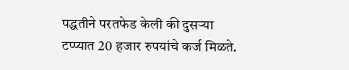पद्धतीने परतफेड केली की दुसऱ्या टप्प्यात 20 हजार रुपयांचे कर्ज मिळते.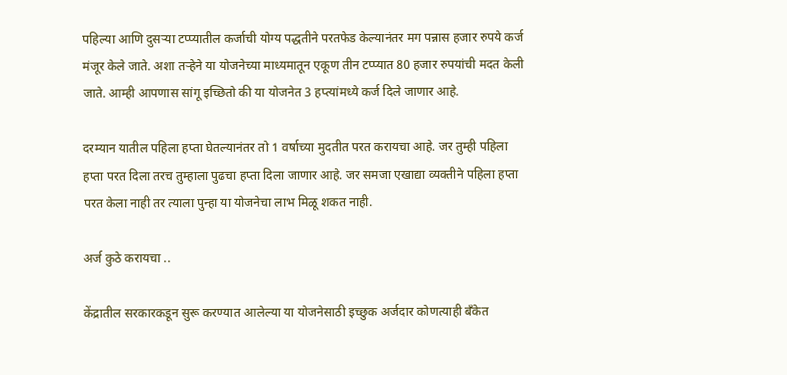पहिल्या आणि दुसऱ्या टप्प्यातील कर्जाची योग्य पद्धतीने परतफेड केल्यानंतर मग पन्नास हजार रुपये कर्ज मंजूर केले जाते. अशा तऱ्हेने या योजनेच्या माध्यमातून एकूण तीन टप्प्यात 80 हजार रुपयांची मदत केली जाते. आम्ही आपणास सांगू इच्छितो की या योजनेत 3 हप्त्यांमध्ये कर्ज दिले जाणार आहे.

दरम्यान यातील पहिला हप्ता घेतल्यानंतर तो 1 वर्षाच्या मुदतीत परत करायचा आहे. जर तुम्ही पहिला हप्ता परत दिला तरच तुम्हाला पुढचा हप्ता दिला जाणार आहे. जर समजा एखाद्या व्यक्तीने पहिला हप्ता परत केला नाही तर त्याला पुन्हा या योजनेचा लाभ मिळू शकत नाही.

अर्ज कुठे करायचा ..

केंद्रातील सरकारकडून सुरू करण्यात आलेल्या या योजनेसाठी इच्छुक अर्जदार कोणत्याही बँकेत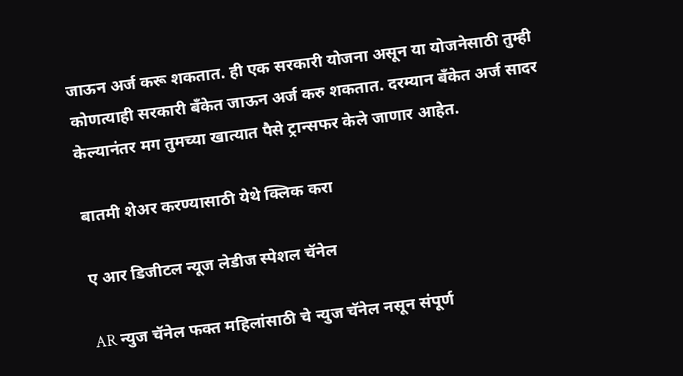जाऊन अर्ज करू शकतात. ही एक सरकारी योजना असून या योजनेसाठी तुम्ही कोणत्याही सरकारी बँकेत जाऊन अर्ज करु शकतात. दरम्यान बँकेत अर्ज सादर केल्यानंतर मग तुमच्या खात्यात पैसे ट्रान्सफर केले जाणार आहेत.

बातमी शेअर करण्यासाठी येथे क्लिक करा

ए आर डिजीटल न्यूज लेडीज स्पेशल चॅनेल

AR न्युज चॅनेल फक्त महिलांसाठी चे न्युज चॅनेल नसून संपूर्ण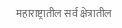महाराष्ट्रातील सर्व क्षेत्रातील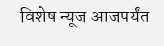विशेष न्यूज आजपर्यंत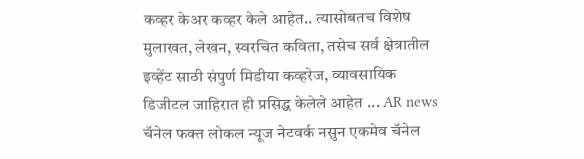कव्हर केअर कव्हर केले आहेत.. त्यासोबतच विशेष मुलाखत, लेखन, स्वरचित कविता, तसेच सर्व क्षेत्रातील इव्हेंट साठी संपुर्ण मिडीया कव्हरेज, व्यावसायिक डिजीटल जाहिरात ही प्रसिद्ध केलेले आहेत ... AR news चॅनेल फक्त लोकल न्यूज नेटवर्क नसुन एकमेव चॅनेल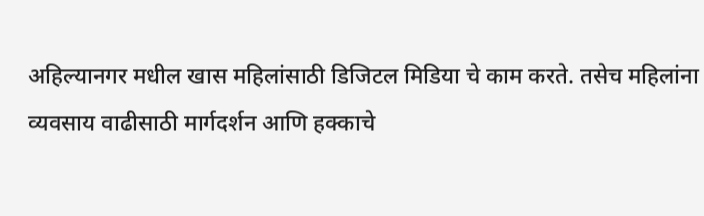अहिल्यानगर मधील खास महिलांसाठी डिजिटल मिडिया चे काम करते. तसेच महिलांना व्यवसाय वाढीसाठी मार्गदर्शन आणि हक्काचे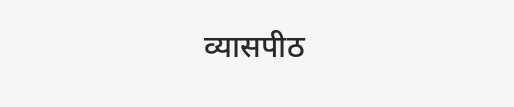व्यासपीठ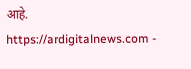आहे. https://ardigitalnews.com -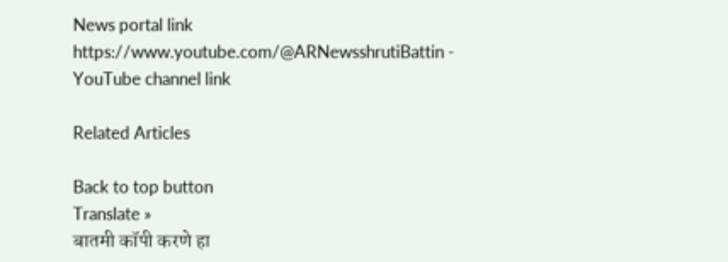News portal link https://www.youtube.com/@ARNewsshrutiBattin - YouTube channel link

Related Articles

Back to top button
Translate »
बातमी कॉपी करणे हा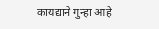कायद्याने गुन्हा आहे